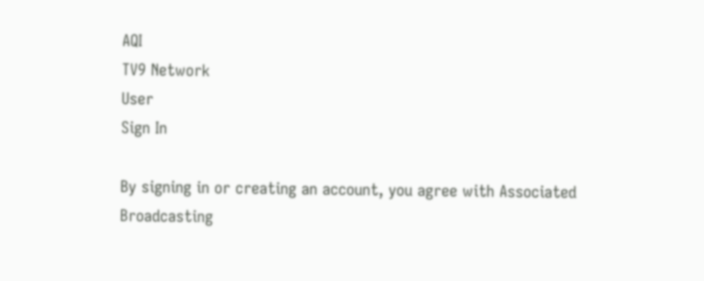AQI
TV9 Network
User
Sign In

By signing in or creating an account, you agree with Associated Broadcasting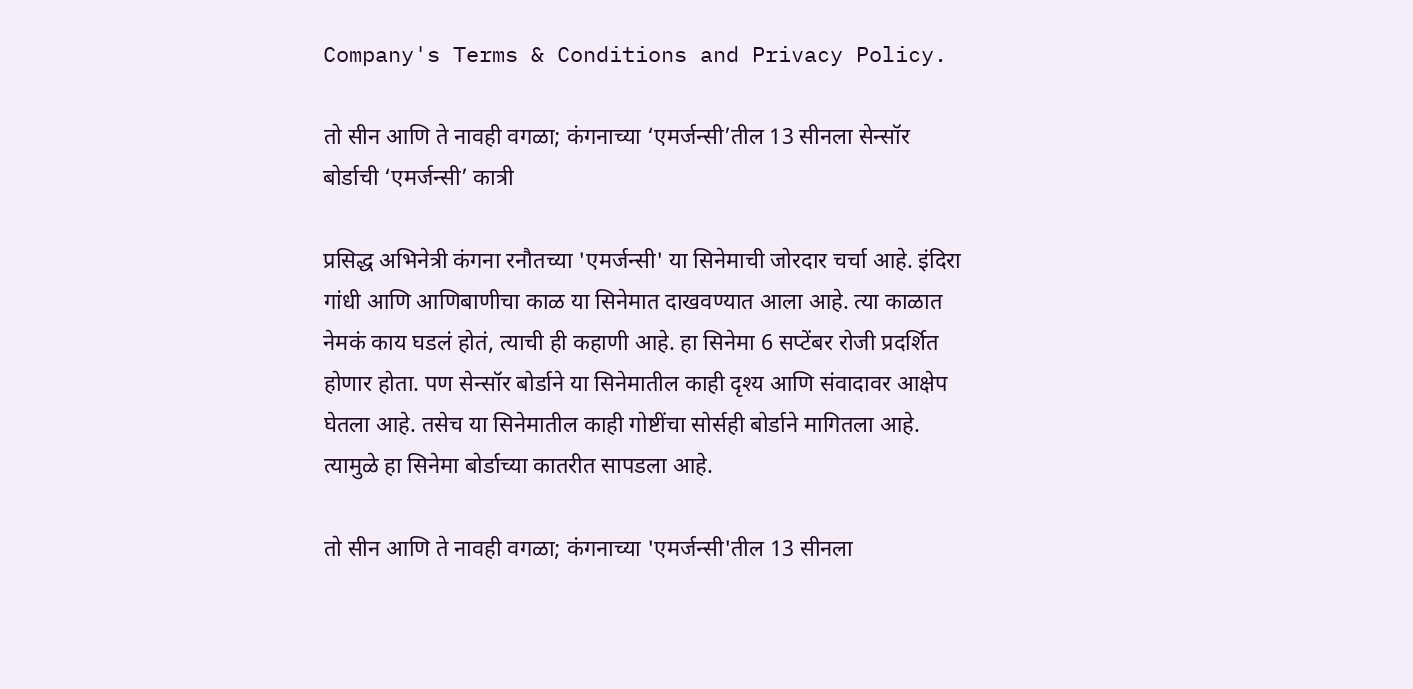Company's Terms & Conditions and Privacy Policy.

तो सीन आणि ते नावही वगळा; कंगनाच्या ‘एमर्जन्सी’तील 13 सीनला सेन्सॉर बोर्डाची ‘एमर्जन्सी’ कात्री

प्रसिद्ध अभिनेत्री कंगना रनौतच्या 'एमर्जन्सी' या सिनेमाची जोरदार चर्चा आहे. इंदिरा गांधी आणि आणिबाणीचा काळ या सिनेमात दाखवण्यात आला आहे. त्या काळात नेमकं काय घडलं होतं, त्याची ही कहाणी आहे. हा सिनेमा 6 सप्टेंबर रोजी प्रदर्शित होणार होता. पण सेन्सॉर बोर्डाने या सिनेमातील काही दृश्य आणि संवादावर आक्षेप घेतला आहे. तसेच या सिनेमातील काही गोष्टींचा सोर्सही बोर्डाने मागितला आहे. त्यामुळे हा सिनेमा बोर्डाच्या कातरीत सापडला आहे.

तो सीन आणि ते नावही वगळा; कंगनाच्या 'एमर्जन्सी'तील 13 सीनला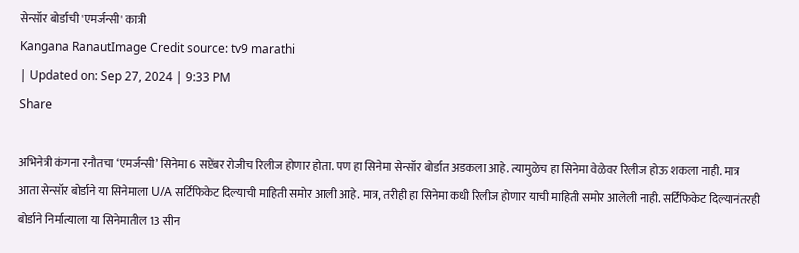सेन्सॉर बोर्डाची 'एमर्जन्सी' कात्री
Kangana RanautImage Credit source: tv9 marathi
| Updated on: Sep 27, 2024 | 9:33 PM
Share

अभिनेत्री कंगना रनौतचा ‘एमर्जन्सी’ सिनेमा 6 सप्टेंबर रोजीच रिलीज होणार होता. पण हा सिनेमा सेन्सॉर बोर्डात अडकला आहे. त्यामुळेच हा सिनेमा वेळेवर रिलीज होऊ शकला नाही. मात्र आता सेन्सॉर बोर्डाने या सिनेमाला U/A सर्टिफिकेट दिल्याची माहिती समोर आली आहे. मात्र, तरीही हा सिनेमा कधी रिलीज होणार याची माहिती समोर आलेली नाही. सर्टिफिकेट दिल्यानंतरही बोर्डाने निर्मात्याला या सिनेमातील 13 सीन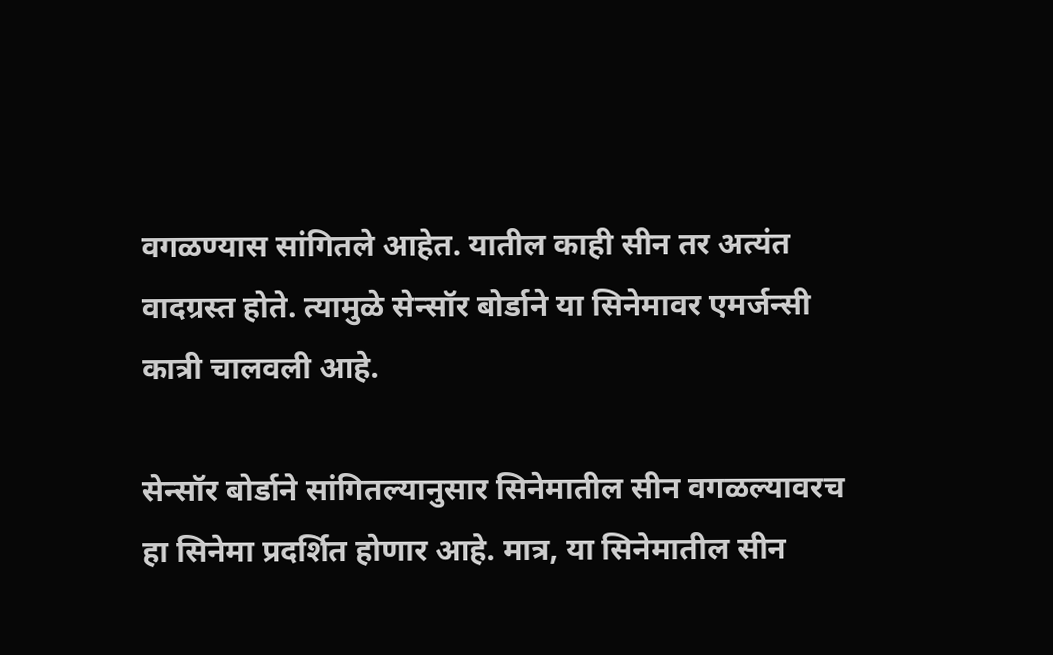वगळण्यास सांगितले आहेत. यातील काही सीन तर अत्यंत वादग्रस्त होते. त्यामुळे सेन्सॉर बोर्डाने या सिनेमावर एमर्जन्सी कात्री चालवली आहे.

सेन्सॉर बोर्डाने सांगितल्यानुसार सिनेमातील सीन वगळल्यावरच हा सिनेमा प्रदर्शित होणार आहे. मात्र, या सिनेमातील सीन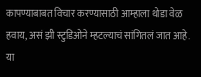कापण्याबाबत विचार करण्यासाठी आम्हाला थोडा वेळ हवाय, असं झी स्टुडिओने म्हटल्याचं सांगितलं जात आहे. या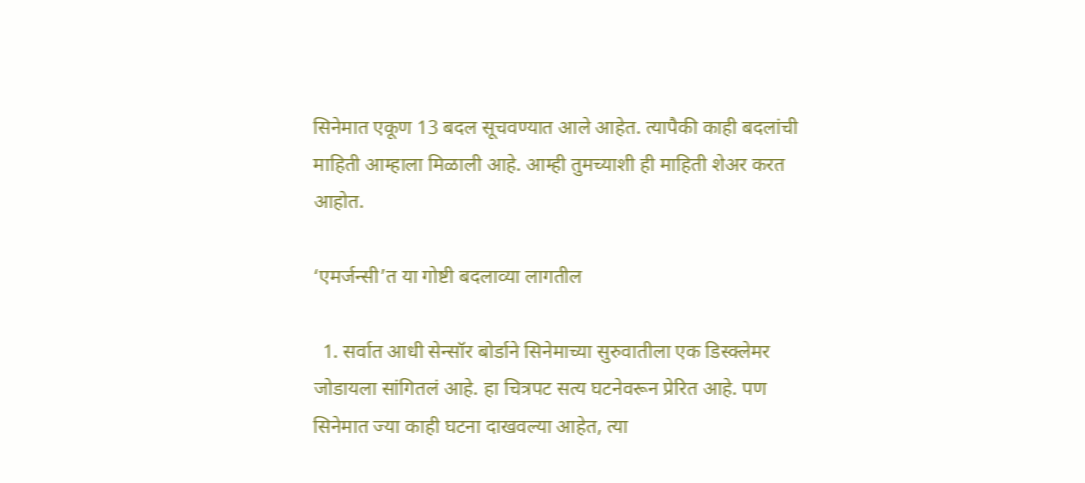सिनेमात एकूण 13 बदल सूचवण्यात आले आहेत. त्यापैकी काही बदलांची माहिती आम्हाला मिळाली आहे. आम्ही तुमच्याशी ही माहिती शेअर करत आहोत.

‘एमर्जन्सी’त या गोष्टी बदलाव्या लागतील

  1. सर्वात आधी सेन्सॉर बोर्डाने सिनेमाच्या सुरुवातीला एक डिस्क्लेमर जोडायला सांगितलं आहे. हा चित्रपट सत्य घटनेवरून प्रेरित आहे. पण सिनेमात ज्या काही घटना दाखवल्या आहेत, त्या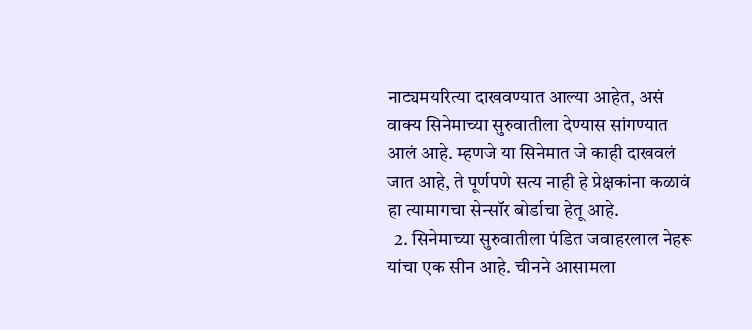नाट्यमयरित्या दाखवण्यात आल्या आहेत, असं वाक्य सिनेमाच्या सुरुवातीला देण्यास सांगण्यात आलं आहे. म्हणजे या सिनेमात जे काही दाखवलं जात आहे, ते पूर्णपणे सत्य नाही हे प्रेक्षकांना कळावं हा त्यामागचा सेन्सॉर बोर्डाचा हेतू आहे.
  2. सिनेमाच्या सुरुवातीला पंडित जवाहरलाल नेहरू यांचा एक सीन आहे. चीनने आसामला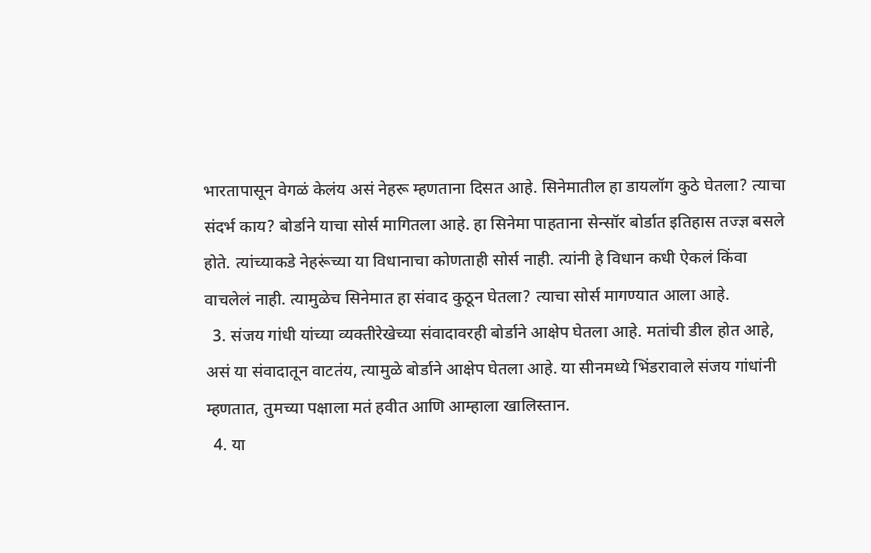भारतापासून वेगळं केलंय असं नेहरू म्हणताना दिसत आहे. सिनेमातील हा डायलॉग कुठे घेतला? त्याचा संदर्भ काय? बोर्डाने याचा सोर्स मागितला आहे. हा सिनेमा पाहताना सेन्सॉर बोर्डात इतिहास तज्ज्ञ बसले होते. त्यांच्याकडे नेहरूंच्या या विधानाचा कोणताही सोर्स नाही. त्यांनी हे विधान कधी ऐकलं किंवा वाचलेलं नाही. त्यामुळेच सिनेमात हा संवाद कुठून घेतला? त्याचा सोर्स मागण्यात आला आहे.
  3. संजय गांधी यांच्या व्यक्तीरेखेच्या संवादावरही बोर्डाने आक्षेप घेतला आहे. मतांची डील होत आहे, असं या संवादातून वाटतंय, त्यामुळे बोर्डाने आक्षेप घेतला आहे. या सीनमध्ये भिंडरावाले संजय गांधांनी म्हणतात, तुमच्या पक्षाला मतं हवीत आणि आम्हाला खालिस्तान.
  4. या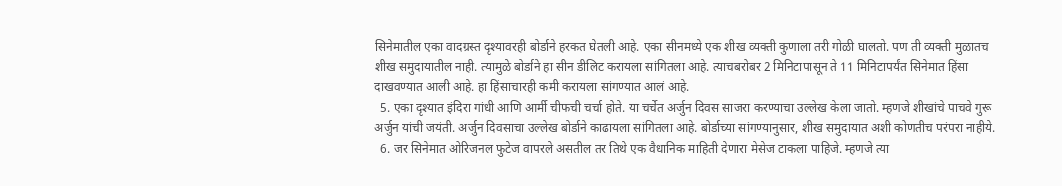सिनेमातील एका वादग्रस्त दृश्यावरही बोर्डाने हरकत घेतली आहे. एका सीनमध्ये एक शीख व्यक्ती कुणाला तरी गोळी घालतो. पण ती व्यक्ती मुळातच शीख समुदायातील नाही. त्यामुळे बोर्डाने हा सीन डीलिट करायला सांगितला आहे. त्याचबरोबर 2 मिनिटापासून ते 11 मिनिटापर्यंत सिनेमात हिंसा दाखवण्यात आली आहे. हा हिंसाचारही कमी करायला सांगण्यात आलं आहे.
  5. एका दृश्यात इंदिरा गांधी आणि आर्मी चीफची चर्चा होते. या चर्चेत अर्जुन दिवस साजरा करण्याचा उल्लेख केला जातो. म्हणजे शीखांचे पाचवे गुरू अर्जुन यांची जयंती. अर्जुन दिवसाचा उल्लेख बोर्डाने काढायला सांगितला आहे. बोर्डाच्या सांगण्यानुसार, शीख समुदायात अशी कोणतीच परंपरा नाहीये.
  6. जर सिनेमात ओरिजनल फुटेज वापरले असतील तर तिथे एक वैधानिक माहिती देणारा मेसेज टाकला पाहिजे. म्हणजे त्या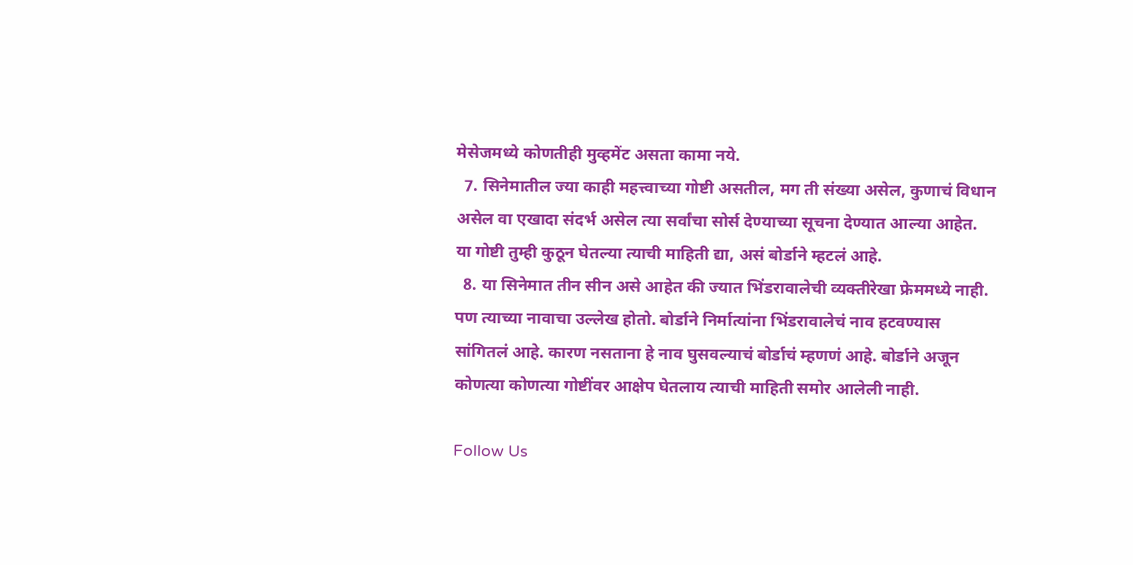मेसेजमध्ये कोणतीही मुव्हमेंट असता कामा नये.
  7. सिनेमातील ज्या काही महत्त्वाच्या गोष्टी असतील, मग ती संख्या असेल, कुणाचं विधान असेल वा एखादा संदर्भ असेल त्या सर्वांचा सोर्स देण्याच्या सूचना देण्यात आल्या आहेत. या गोष्टी तुम्ही कुठून घेतल्या त्याची माहिती द्या, असं बोर्डाने म्हटलं आहे.
  8. या सिनेमात तीन सीन असे आहेत की ज्यात भिंडरावालेची व्यक्तीरेखा फ्रेममध्ये नाही. पण त्याच्या नावाचा उल्लेख होतो. बोर्डाने निर्मात्यांना भिंडरावालेचं नाव हटवण्यास सांगितलं आहे. कारण नसताना हे नाव घुसवल्याचं बोर्डाचं म्हणणं आहे. बोर्डाने अजून कोणत्या कोणत्या गोष्टींवर आक्षेप घेतलाय त्याची माहिती समोर आलेली नाही.

Follow Us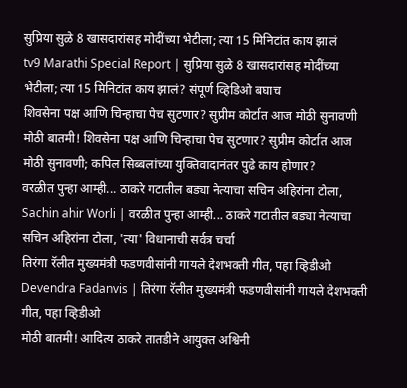सुप्रिया सुळे 8 खासदारांसह मोदींच्या भेटीला; त्या 15 मिनिटांत काय झालं
tv9 Marathi Special Report | सुप्रिया सुळे 8 खासदारांसह मोदींच्या भेटीला; त्या 15 मिनिटांत काय झालं? संपूर्ण व्हिडिओ बघाच
शिवसेना पक्ष आणि चिन्हाचा पेच सुटणार? सुप्रीम कोर्टात आज मोठी सुनावणी
मोठी बातमी! शिवसेना पक्ष आणि चिन्हाचा पेच सुटणार? सुप्रीम कोर्टात आज मोठी सुनावणी; कपिल सिब्बलांच्या युक्तिवादानंतर पुढे काय होणार?
वरळीत पुन्हा आम्ही... ठाकरे गटातील बड्या नेत्याचा सचिन अहिरांना टोला,
Sachin ahir Worli | वरळीत पुन्हा आम्ही... ठाकरे गटातील बड्या नेत्याचा सचिन अहिरांना टोला, 'त्या' विधानाची सर्वत्र चर्चा
तिरंगा रॅलीत मुख्यमंत्री फडणवीसांनी गायले देशभक्ती गीत, पहा व्हिडीओ
Devendra Fadanvis | तिरंगा रॅलीत मुख्यमंत्री फडणवीसांनी गायले देशभक्ती गीत, पहा व्हिडीओ
मोठी बातमी! आदित्य ठाकरे तातडीने आयुक्त अश्विनी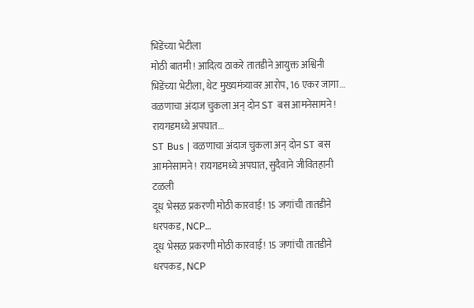भिडेंच्या भेटीला
मोठी बातमी! आदित्य ठाकरे तातडीने आयुक्त अश्विनी भिडेंच्या भेटीला, थेट मुख्यमंत्र्यावर आरोप, 16 एकर जागा...
वळणाचा अंदाज चुकला अन् दोन ST बस आमनेसामने! रायगडमध्ये अपघात...
ST Bus | वळणाचा अंदाज चुकला अन् दोन ST बस आमनेसामने! रायगडमध्ये अपघात, सुदैवाने जीवितहानी टळली
दूध भेसळ प्रकरणी मोठी कारवाई! 15 जणांची तातडीने धरपकड, NCP...
दूध भेसळ प्रकरणी मोठी कारवाई! 15 जणांची तातडीने धरपकड, NCP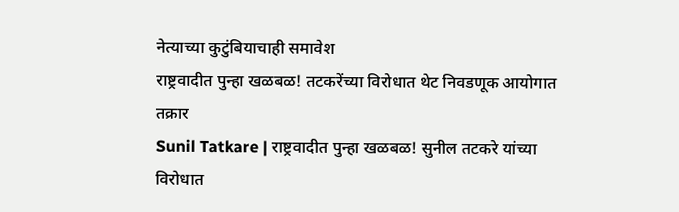नेत्याच्या कुटुंबियाचाही समावेश
राष्ट्रवादीत पुन्हा खळबळ! तटकरेंच्या विरोधात थेट निवडणूक आयोगात तक्रार
Sunil Tatkare | राष्ट्रवादीत पुन्हा खळबळ! सुनील तटकरे यांच्या विरोधात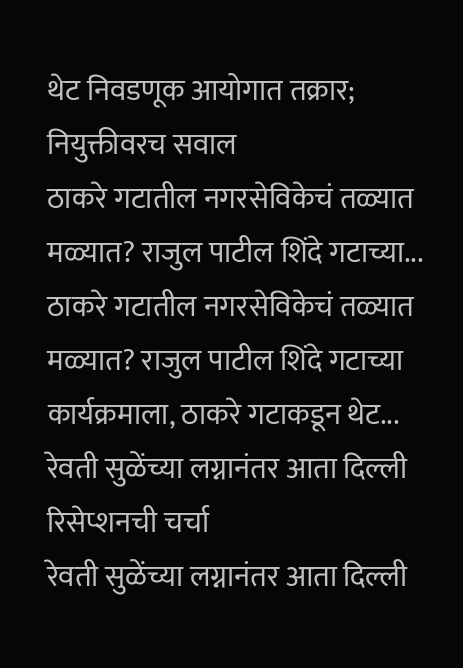थेट निवडणूक आयोगात तक्रार; नियुक्तीवरच सवाल
ठाकरे गटातील नगरसेविकेचं तळ्यात मळ्यात? राजुल पाटील शिंदे गटाच्या...
ठाकरे गटातील नगरसेविकेचं तळ्यात मळ्यात? राजुल पाटील शिंदे गटाच्या कार्यक्रमाला, ठाकरे गटाकडून थेट...
रेवती सुळेंच्या लग्नानंतर आता दिल्ली रिसेप्शनची चर्चा
रेवती सुळेंच्या लग्नानंतर आता दिल्ली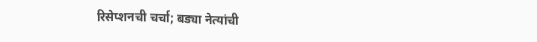रिसेप्शनची चर्चा; बड्या नेत्यांची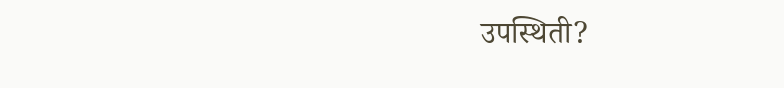उपस्थिती?